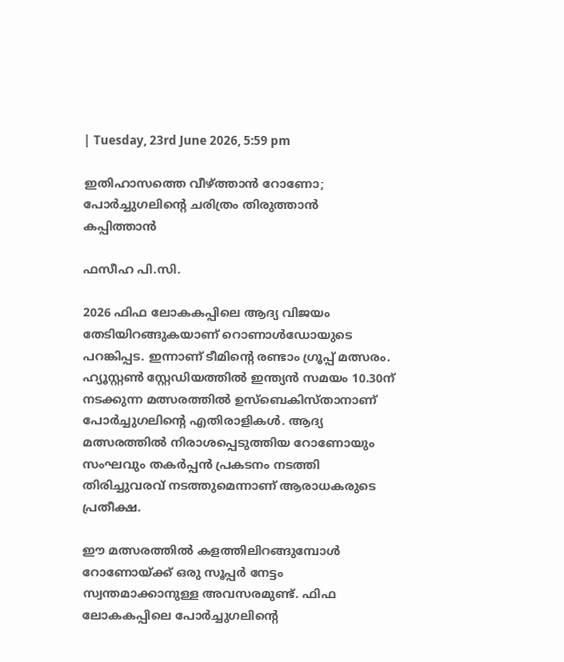| Tuesday, 23rd June 2026, 5:59 pm

ഇതിഹാസത്തെ വീഴ്ത്താന്‍ റോണോ; പോര്‍ച്ചുഗലിന്റെ ചരിത്രം തിരുത്താന്‍ കപ്പിത്താന്‍

ഫസീഹ പി.സി.

2026 ഫിഫ ലോകകപ്പിലെ ആദ്യ വിജയം തേടിയിറങ്ങുകയാണ് റൊണാള്‍ഡോയുടെ പറങ്കിപ്പട. ഇന്നാണ് ടീമിന്റെ രണ്ടാം ഗ്രൂപ്പ് മത്സരം. ഹ്യൂസ്റ്റണ്‍ സ്റ്റേഡിയത്തില്‍ ഇന്ത്യന്‍ സമയം 10.30ന് നടക്കുന്ന മത്സരത്തില്‍ ഉസ്‌ബെകിസ്താനാണ് പോര്‍ച്ചുഗലിന്റെ എതിരാളികള്‍. ആദ്യ മത്സരത്തില്‍ നിരാശപ്പെടുത്തിയ റോണോയും സംഘവും തകര്‍പ്പന്‍ പ്രകടനം നടത്തി തിരിച്ചുവരവ് നടത്തുമെന്നാണ് ആരാധകരുടെ പ്രതീക്ഷ.

ഈ മത്സരത്തില്‍ കളത്തിലിറങ്ങുമ്പോള്‍ റോണോയ്ക്ക് ഒരു സൂപ്പര്‍ നേട്ടം സ്വന്തമാക്കാനുള്ള അവസരമുണ്ട്. ഫിഫ ലോകകപ്പിലെ പോര്‍ച്ചുഗലിന്റെ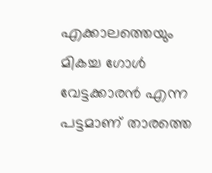എക്കാലത്തെയും മികച്ച ഗോള്‍ വേട്ടക്കാരന്‍ എന്ന പട്ടമാണ് താരത്തെ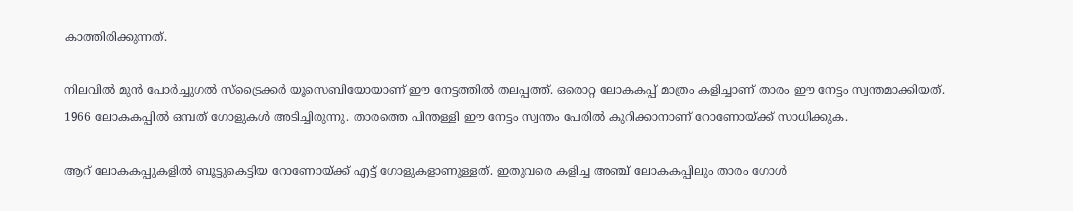കാത്തിരിക്കുന്നത്.

നിലവില്‍ മുന്‍ പോര്‍ച്ചുഗല്‍ സ്ട്രൈക്കര്‍ യൂസെബിയോയാണ് ഈ നേട്ടത്തില്‍ തലപ്പത്ത്. ഒരൊറ്റ ലോകകപ്പ് മാത്രം കളിച്ചാണ് താരം ഈ നേട്ടം സ്വന്തമാക്കിയത്. 1966 ലോകകപ്പില്‍ ഒമ്പത് ഗോളുകള്‍ അടിച്ചിരുന്നു. താരത്തെ പിന്തള്ളി ഈ നേട്ടം സ്വന്തം പേരില്‍ കുറിക്കാനാണ് റോണോയ്ക്ക് സാധിക്കുക.

ആറ് ലോകകപ്പുകളില്‍ ബൂട്ടുകെട്ടിയ റോണോയ്ക്ക് എട്ട് ഗോളുകളാണുള്ളത്. ഇതുവരെ കളിച്ച അഞ്ച് ലോകകപ്പിലും താരം ഗോള്‍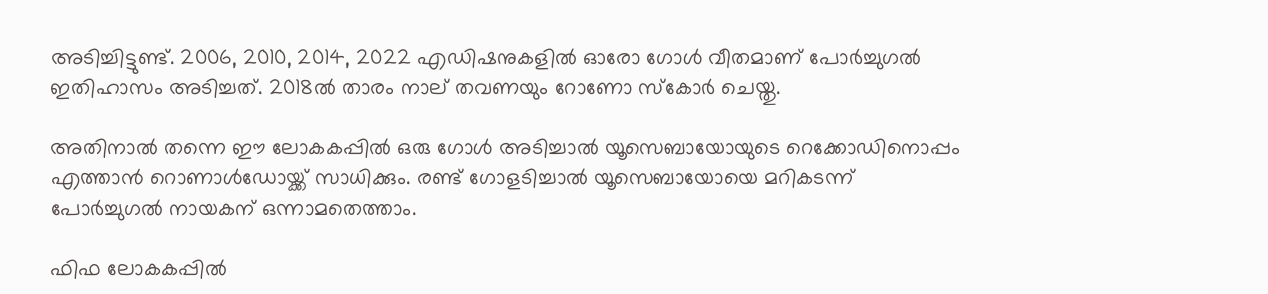അടിച്ചിട്ടുണ്ട്. 2006, 2010, 2014, 2022 എഡിഷനുകളില്‍ ഓരോ ഗോള്‍ വീതമാണ് പോര്‍ച്ചുഗല്‍ ഇതിഹാസം അടിച്ചത്. 2018ല്‍ താരം നാല് തവണയും റോണോ സ്‌കോര്‍ ചെയ്തു.

അതിനാല്‍ തന്നെ ഈ ലോകകപ്പില്‍ ഒരു ഗോള്‍ അടിച്ചാല്‍ യൂസെബായോയുടെ റെക്കോഡിനൊപ്പം എത്താന്‍ റൊണാള്‍ഡോയ്ക്ക് സാധിക്കും. രണ്ട് ഗോളടിച്ചാല്‍ യൂസെബായോയെ മറികടന്ന് പോര്‍ച്ചുഗല്‍ നായകന് ഒന്നാമതെത്താം.

ഫിഫ ലോകകപ്പില്‍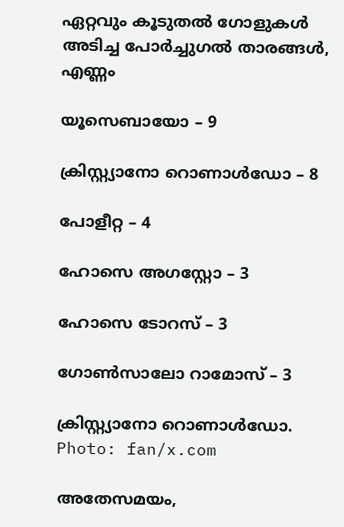ഏറ്റവും കൂടുതല്‍ ഗോളുകള്‍ അടിച്ച പോര്‍ച്ചുഗല്‍ താരങ്ങള്‍, എണ്ണം

യൂസെബായോ – 9

ക്രിസ്റ്റ്യാനോ റൊണാള്‍ഡോ – 8

പോളീറ്റ – 4

ഹോസെ അഗസ്റ്റോ – 3

ഹോസെ ടോറസ് – 3

ഗോണ്‍സാലോ റാമോസ് – 3

ക്രിസ്റ്റ്യാനോ റൊണാൾഡോ. Photo: fan/x.com

അതേസമയം,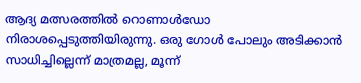ആദ്യ മത്സരത്തില്‍ റൊണാള്‍ഡോ നിരാശപ്പെടുത്തിയിരുന്നു. ഒരു ഗോള്‍ പോലും അടിക്കാന്‍ സാധിച്ചില്ലെന്ന് മാത്രമല്ല, മൂന്ന്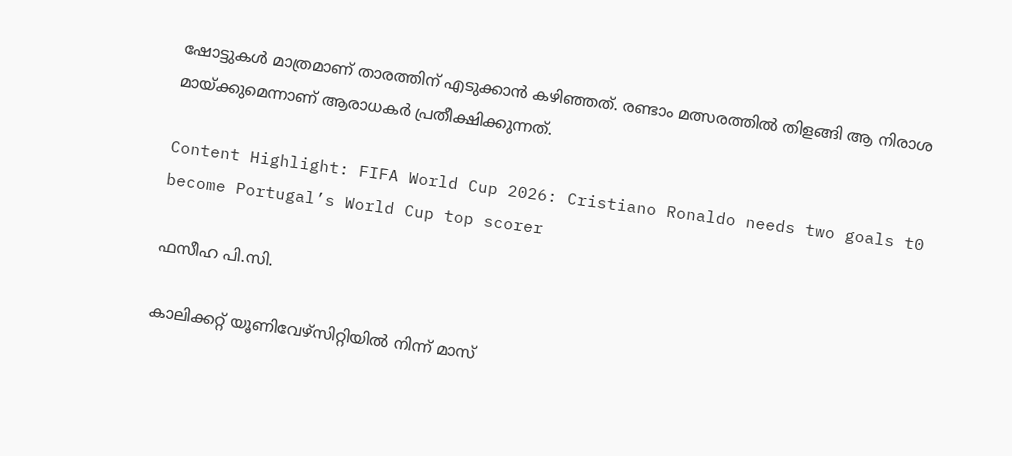ഷോട്ടുകള്‍ മാത്രമാണ് താരത്തിന് എടുക്കാന്‍ കഴിഞ്ഞത്. രണ്ടാം മത്സരത്തില്‍ തിളങ്ങി ആ നിരാശ മായ്ക്കുമെന്നാണ് ആരാധകര്‍ പ്രതീക്ഷിക്കുന്നത്.

Content Highlight: FIFA World Cup 2026: Cristiano Ronaldo needs two goals t0 become Portugal’s World Cup top scorer

ഫസീഹ പി.സി.

കാലിക്കറ്റ് യൂണിവേഴ്‌സിറ്റിയില്‍ നിന്ന് മാസ്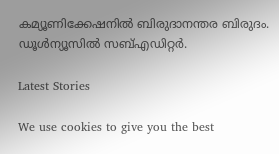കമ്യൂണിക്കേഷനില്‍ ബിരുദാനന്തര ബിരുദം. ഡൂള്‍ന്യൂസില്‍ സബ്എഡിറ്റര്‍.

Latest Stories

We use cookies to give you the best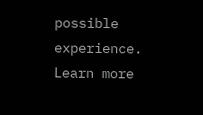possible experience. Learn more